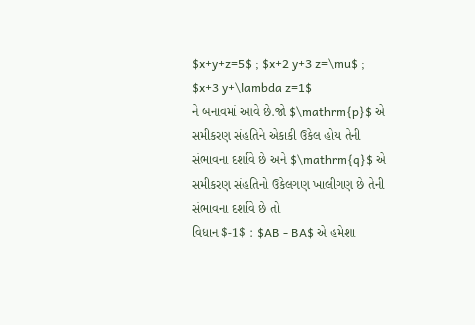$x+y+z=5$ ; $x+2 y+3 z=\mu$ ; $x+3 y+\lambda z=1$
ને બનાવમાં આવે છે.જો $\mathrm{p}$ એ સમીકરણ સંહતિને એકાકી ઉકેલ હોય તેની સંભાવના દર્શાવે છે અને $\mathrm{q}$ એ સમીકરણ સંહતિનો ઉકેલગણ ખાલીગણ છે તેની સંભાવના દર્શાવે છે તો
વિધાન $-1$ : $AB - BA$ એ હમેશા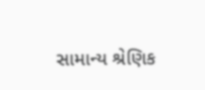સામાન્ય શ્રેણિક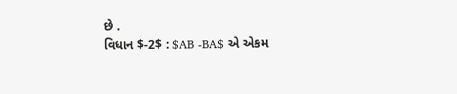છે .
વિધાન $-2$ : $AB -BA$ એ એકમ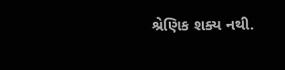શ્રેણિક શક્ય નથી.